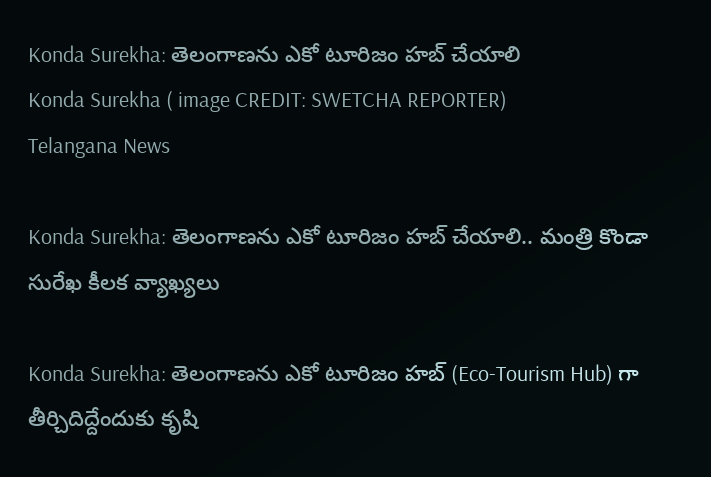Konda Surekha: తెలంగాణను ఎకో టూరిజం హ‌బ్ చేయాలి
Konda Surekha ( image CREDIT: SWETCHA REPORTER)
Telangana News

Konda Surekha: తెలంగాణను ఎకో టూరిజం హ‌బ్ చేయాలి.. మంత్రి కొండా సురేఖ కీలక వ్యాఖ్యలు

Konda Surekha: తెలంగాణను ఎకో టూరిజం హ‌బ్ (Eco-Tourism Hub) గా తీర్చిదిద్దేందుకు కృషి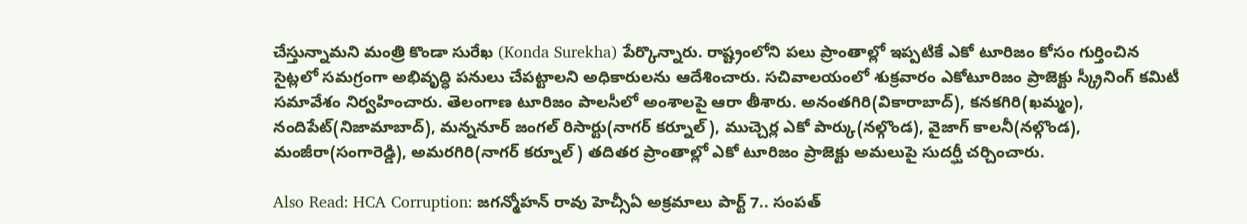చేస్తున్నామ‌ని మంత్రి కొండా సురేఖ (Konda Surekha) పేర్కొన్నారు. రాష్ట్రంలోని పలు ప్రాంతాల్లో ఇప్పటికే ఎకో టూరిజం కోసం గుర్తించిన సైట్ల‌లో స‌మ‌గ్రంగా అభివృద్ధి పనులు చేపట్టాలని అధికారులను ఆదేశించారు. సచివాలయంలో శుక్రవారం ఎకోటూరిజం ప్రాజెక్టు స్క్రీనింగ్ కమిటీ సమావేశం నిర్వహించారు. తెలంగాణ టూరిజం పాల‌సీలో అంశాల‌పై ఆరా తీశారు. అనంతగిరి(వికారాబాద్), కనకగిరి(ఖమ్మం), నందిపేట్(నిజామాబాద్), మన్ననూర్ జంగల్ రిసార్టు(నాగర్ కర్నూల్), ముచ్చెర్ల ఎకో పార్కు(నల్గొండ), వైజాగ్ కాలనీ(నల్గొండ), మంజీరా(సంగారెడ్డి), అమరగిరి(నాగర్ కర్నూల్) తదితర ప్రాంతాల్లో ఎకో టూరిజం ప్రాజెక్టు అమలుపై సుదర్ఘీ చర్చించారు.

Also Read: HCA Corruption: జగన్మోహన్ రావు హెచ్సీఏ అక్రమాలు పార్ట్ 7.. సంపత్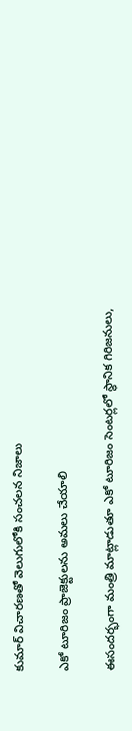కుమార్ విచారణతో వెలుగులోకి సంచలన నిజాలు

ఎకో టూరిజం ప్రాజెక్టుల‌ను అమ‌లు చేయాలి

ఈసందర్భంగా మంత్రి మాట్లాడుతూ ఎకో టూరిజం సెంటర్లలో స్థానిక గిరిజనులు,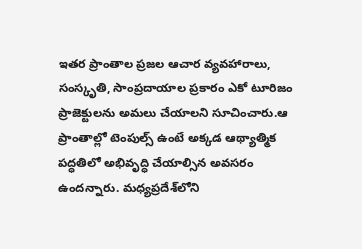ఇతర ప్రాంతాల ప్రజల ఆచార వ్యవహారాలు, సంస్కృతి, సాంప్ర‌దాయాల ప్ర‌కారం ఎకో టూరిజం ప్రాజెక్టుల‌ను అమ‌లు చేయాల‌ని సూచించారు.ఆ ప్రాంతాల్లో టెంపుల్స్ ఉంటే అక్కడ ఆథ్యాత్మిక ప‌ద్ధ‌తిలో అభివృద్ధి చేయాల్సిన అవ‌స‌రం ఉంద‌న్నారు. మధ్యప్రదేశ్‌లోని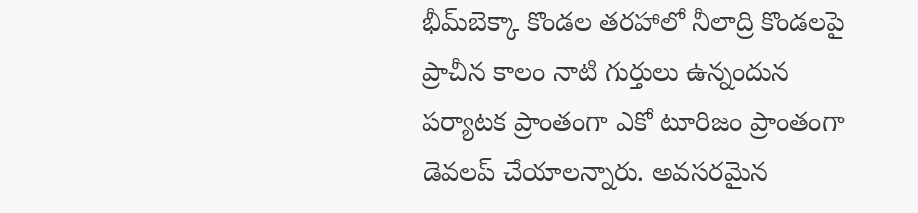భీమ్‌బెక్కా కొండల తరహాలో నీలాద్రి కొండలపై ప్రాచీన కాలం నాటి గుర్తులు ఉన్నందున పర్యాటక ప్రాంతంగా ఎకో టూరిజం ప్రాంతంగా డెవ‌ల‌ప్ చేయాల‌న్నారు. అవ‌స‌ర‌మైన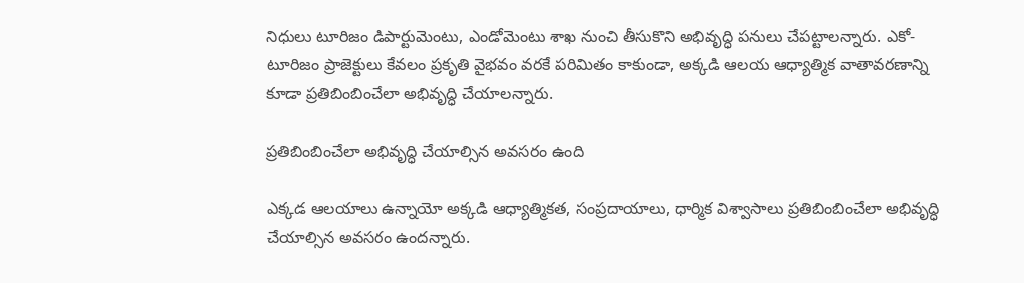నిధులు టూరిజం డిపార్టుమెంటు, ఎండోమెంటు శాఖ‌ నుంచి తీసుకొని అభివృద్ధి పనులు చేపట్టాలన్నారు. ఎకో-టూరిజం ప్రాజెక్టులు కేవలం ప్రకృతి వైభవం వరకే ప‌రిమితం కాకుండా, అక్కడి ఆలయ ఆధ్యాత్మిక వాతావరణాన్ని కూడా ప్రతిబింబించేలా అభివృద్ధి చేయాల‌న్నారు.

ప్రతిబింబించేలా అభివృద్ధి చేయాల్సిన అవ‌స‌రం ఉంది

ఎక్కడ ఆలయాలు ఉన్నాయో అక్కడి ఆధ్యాత్మికత, సంప్రదాయాలు, ధార్మిక విశ్వాసాలు ప్రతిబింబించేలా అభివృద్ధి చేయాల్సిన అవ‌స‌రం ఉంద‌న్నారు.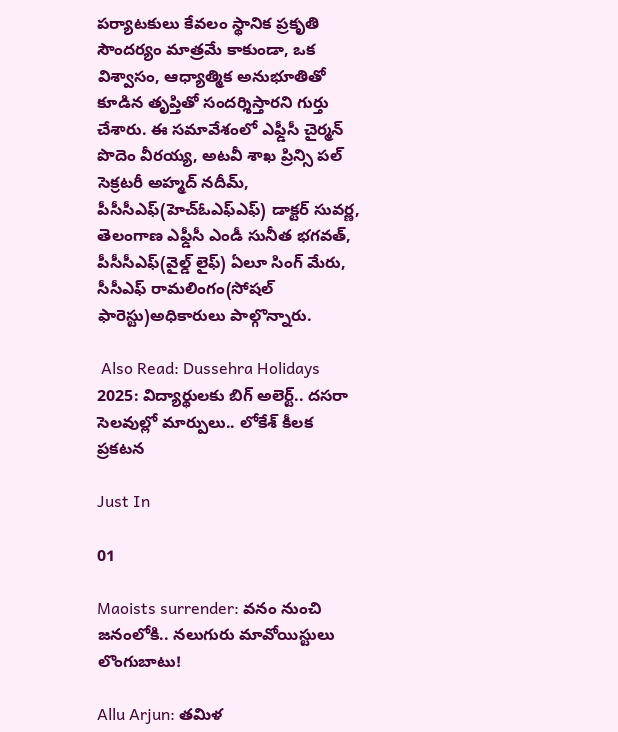పర్యాటకులు కేవలం స్థానిక ప్ర‌కృతి సౌందర్యం మాత్రమే కాకుండా, ఒక విశ్వాసం, ఆధ్యాత్మిక అనుభూతితో కూడిన తృప్తితో సంద‌ర్శిస్తార‌ని గుర్తు చేశారు. ఈ స‌మావేశంలో ఎఫ్డీసీ చైర్మన్ పొదెం వీరయ్య, అట‌వీ శాఖ ప్రిన్సి ప‌ల్ సెక్రట‌రీ అహ్మద్ న‌దీమ్‌, పీసీసీఎఫ్(హెచ్ఓఎఫ్ఎఫ్‌) డాక్టర్ సువర్ణ, తెలంగాణ ఎఫ్డీసీ ఎండీ సునీత భగవత్, పీసీసీఎఫ్(వైల్డ్‌ లైఫ్) ఏలూ సింగ్ మేరు, సీసీఎఫ్ రామలింగం(సోషల్ ఫారెస్టు)అధికారులు పాల్గొన్నారు.

 Also Read: Dussehra Holidays 2025: విద్యార్థులకు బిగ్ అలెర్ట్.. దసరా సెలవుల్లో మార్పులు.. లోకేశ్ కీలక ప్రకటన

Just In

01

Maoists surrender: వనం నుంచి జనంలోకి.. నలుగురు మావోయిస్టులు లొంగుబాటు!

Allu Arjun: తమిళ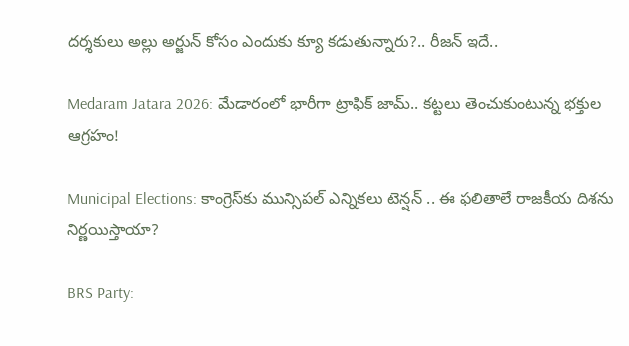దర్శకులు అల్లు అర్జున్ కోసం ఎందుకు క్యూ కడుతున్నారు?.. రీజన్ ఇదే..

Medaram Jatara 2026: మేడారంలో భారీగా ట్రాఫిక్ జామ్.. కట్టలు తెంచుకుంటున్న భక్తుల ఆగ్రహం!

Municipal Elections: కాంగ్రెస్‌కు మున్సిపల్ ఎన్నికలు టెన్షన్ .. ఈ ఫలితాలే రాజకీయ దిశను నిర్ణయిస్తాయా?

BRS Party: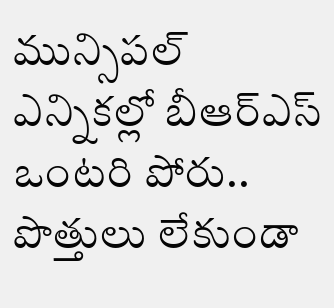మున్సిపల్ ఎన్నికల్లో బీఆర్ఎస్ ఒంటరి పోరు.. పొత్తులు లేకుండా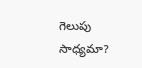గెలుపు సాధ్యమా?